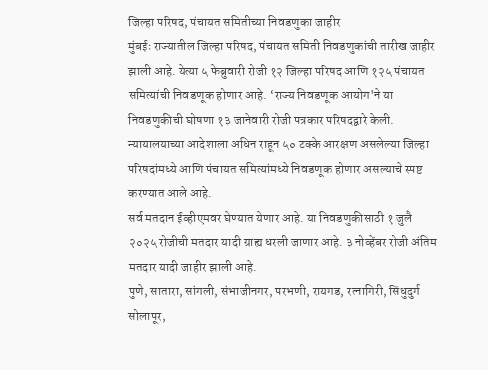जिल्हा परिषद, पंचायत समितीच्या निवडणुका जाहीर
मुंबईः राज्यातील जिल्हा परिषद, पंचायत समिती निवडणुकांची तारीख जाहीर झाली आहे. येत्या ५ फेब्रुवारी रोजी १२ जिल्हा परिषद आणि १२५ पंचायत समित्यांची निवडणूक होणार आहे. ‘राज्य निवडणूक आयोग'ने या निवडणुकीची घोषणा १३ जानेवारी रोजी पत्रकार परिषदद्वारे केली. न्यायालयाच्या आदेशाला अधिन राहून ५० टक्के आरक्षण असलेल्या जिल्हा परिषदांमध्ये आणि पंचायत समित्यांमध्ये निवडणूक होणार असल्याचे स्पष्ट करण्यात आले आहे.
सर्व मतदान ईव्हीएमवर घेण्यात येणार आहे. या निवडणुकीसाठी १ जुलै २०२५ रोजीची मतदार यादी ग्राह्य धरली जाणार आहे. ३ नोव्हेंबर रोजी अंतिम मतदार यादी जाहीर झाली आहे.
पुणे, सातारा, सांगली, संभाजीनगर, परभणी, रायगड, रत्नागिरी, सिंधुदुर्ग सोलापूर,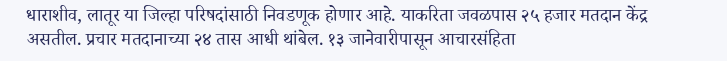धाराशीव, लातूर या जिल्हा परिषदांसाठी निवडणूक होणार आहे. याकरिता जवळपास २५ हजार मतदान केंद्र असतील. प्रचार मतदानाच्या २४ तास आधी थांबेल. १३ जानेवारीपासून आचारसंहिता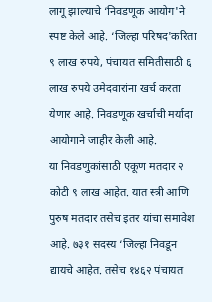लागू झाल्याचे ‘निवडणूक आयोग'ने स्पष्ट केले आहे. ‘जिल्हा परिषद'करिता ९ लाख रुपये, पंचायत समितीसाठी ६ लाख रुपये उमेदवारांना खर्च करता येणार आहे. निवडणूक खर्चाची मर्यादा आयोगाने जाहीर केली आहे.
या निवडणुकांसाठी एकूण मतदार २ कोटी ९ लाख आहेत. यात स्त्री आणि पुरुष मतदार तसेच इतर यांचा समावेश आहे. ७३१ सदस्य ‘जिल्हा निवडून द्यायचे आहेत. तसेच १४६२ पंचायत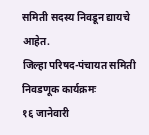समिती सदस्य निवडून द्यायचे आहेत.
जिल्हा परिषद-पंचायत समिती निवडणूक कार्यक्रमः
१६ जानेवारी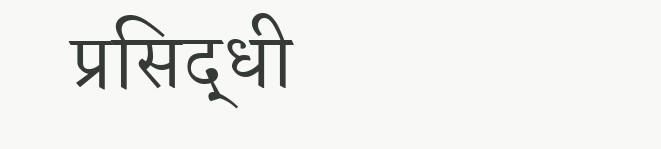प्रसिद्धी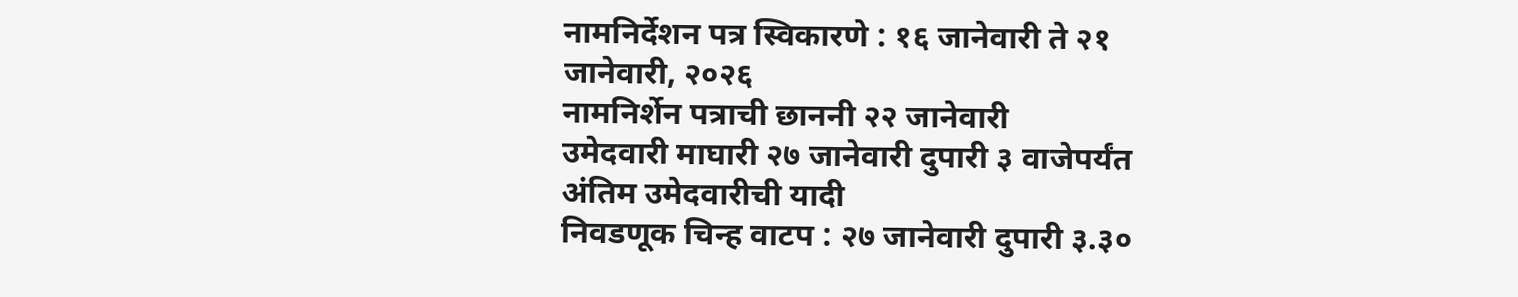नामनिर्देशन पत्र स्विकारणे : १६ जानेवारी ते २१ जानेवारी, २०२६
नामनिर्शेन पत्राची छाननी २२ जानेवारी
उमेदवारी माघारी २७ जानेवारी दुपारी ३ वाजेपर्यंत
अंतिम उमेदवारीची यादी
निवडणूक चिन्ह वाटप : २७ जानेवारी दुपारी ३.३०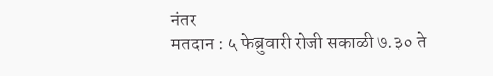नंतर
मतदान : ५ फेब्रुवारी रोजी सकाळी ७.३० ते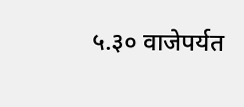५.३० वाजेपर्यत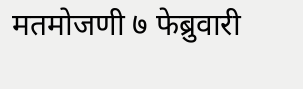मतमोजणी ७ फेब्रुवारी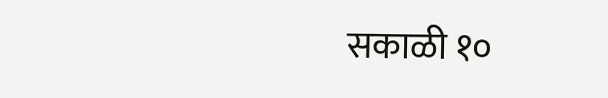सकाळी १०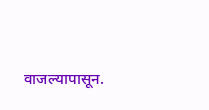वाजल्यापासून.